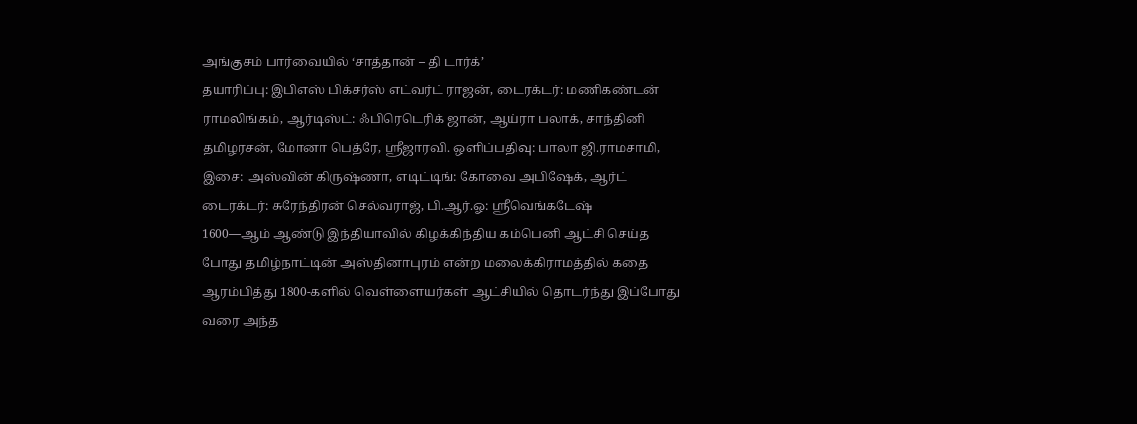அங்குசம் பார்வையில் ‘சாத்தான் – தி டார்க்’
தயாரிப்பு: இபிஎஸ் பிக்சர்ஸ் எட்வர்ட் ராஜன், டைரக்டர்: மணிகண்டன் ராமலிங்கம், ஆர்டிஸ்ட்: ஃபிரெடெரிக் ஜான், ஆய்ரா பலாக், சாந்தினி தமிழரசன், மோனா பெத்ரே, ஸ்ரீஜாரவி. ஒளிப்பதிவு: பாலா ஜி.ராமசாமி, இசை: அஸ்வின் கிருஷ்ணா, எடிட்டிங்: கோவை அபிஷேக், ஆர்ட் டைரக்டர்: சுரேந்திரன் செல்வராஜ், பி.ஆர்.ஓ: ஸ்ரீவெங்கடேஷ்
1600—ஆம் ஆண்டு இந்தியாவில் கிழக்கிந்திய கம்பெனி ஆட்சி செய்த போது தமிழ்நாட்டின் அஸ்தினாபுரம் என்ற மலைக்கிராமத்தில் கதை ஆரம்பித்து 1800-களில் வெள்ளையர்கள் ஆட்சியில் தொடர்ந்து இப்போது வரை அந்த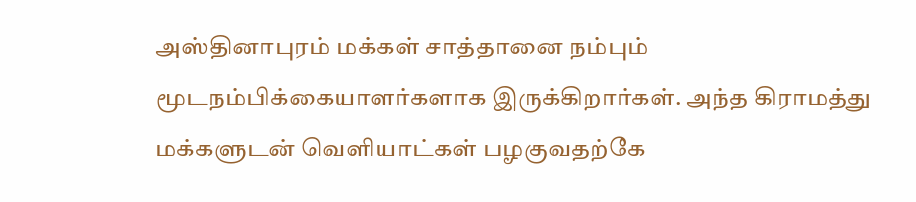அஸ்தினாபுரம் மக்கள் சாத்தானை நம்பும் மூடநம்பிக்கையாளர்களாக இருக்கிறார்கள். அந்த கிராமத்து மக்களுடன் வெளியாட்கள் பழகுவதற்கே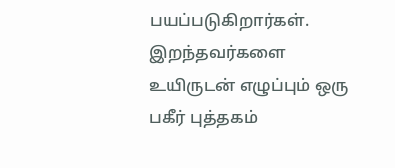பயப்படுகிறார்கள். இறந்தவர்களை உயிருடன் எழுப்பும் ஒரு பகீர் புத்தகம்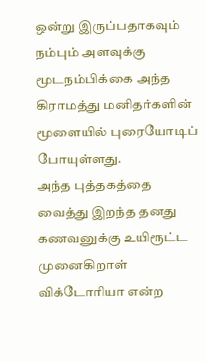ஒன்று இருப்பதாகவும் நம்பும் அளவுக்கு மூடநம்பிக்கை அந்த கிராமத்து மனிதர்களின் மூளையில் புரையோடிப் போயுள்ளது.
அந்த புத்தகத்தை வைத்து இறந்த தனது கணவனுக்கு உயிரூட்ட முனைகிறாள் விக்டோரியா என்ற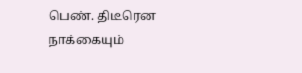பெண். திடீரென நாக்கையும்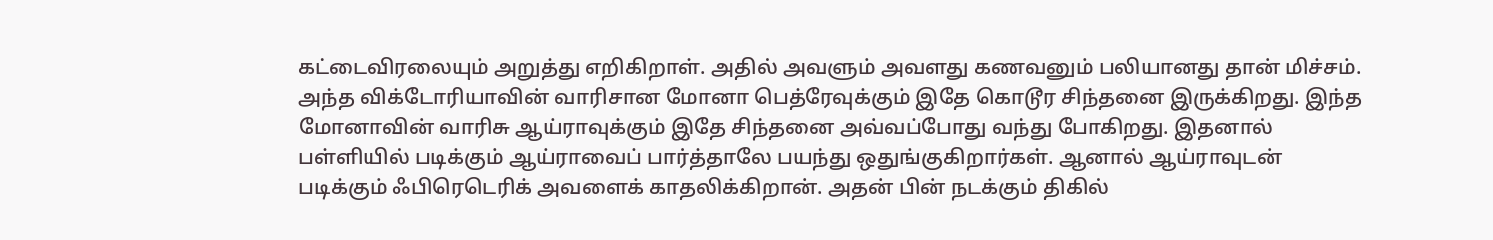கட்டைவிரலையும் அறுத்து எறிகிறாள். அதில் அவளும் அவளது கணவனும் பலியானது தான் மிச்சம். அந்த விக்டோரியாவின் வாரிசான மோனா பெத்ரேவுக்கும் இதே கொடூர சிந்தனை இருக்கிறது. இந்த மோனாவின் வாரிசு ஆய்ராவுக்கும் இதே சிந்தனை அவ்வப்போது வந்து போகிறது. இதனால் பள்ளியில் படிக்கும் ஆய்ராவைப் பார்த்தாலே பயந்து ஒதுங்குகிறார்கள். ஆனால் ஆய்ராவுடன் படிக்கும் ஃபிரெடெரிக் அவளைக் காதலிக்கிறான். அதன் பின் நடக்கும் திகில்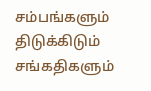சம்பங்களும் திடுக்கிடும் சங்கதிகளும்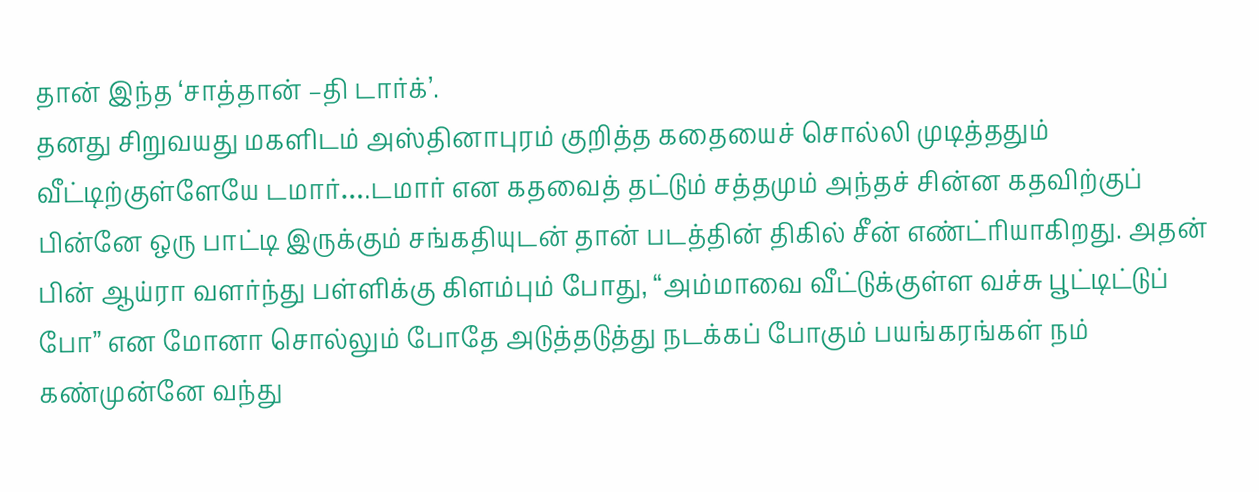தான் இந்த ‘சாத்தான் –தி டார்க்’.
தனது சிறுவயது மகளிடம் அஸ்தினாபுரம் குறித்த கதையைச் சொல்லி முடித்ததும் வீட்டிற்குள்ளேயே டமார்….டமார் என கதவைத் தட்டும் சத்தமும் அந்தச் சின்ன கதவிற்குப் பின்னே ஒரு பாட்டி இருக்கும் சங்கதியுடன் தான் படத்தின் திகில் சீன் எண்ட்ரியாகிறது. அதன் பின் ஆய்ரா வளர்ந்து பள்ளிக்கு கிளம்பும் போது, “அம்மாவை வீட்டுக்குள்ள வச்சு பூட்டிட்டுப் போ” என மோனா சொல்லும் போதே அடுத்தடுத்து நடக்கப் போகும் பயங்கரங்கள் நம் கண்முன்னே வந்து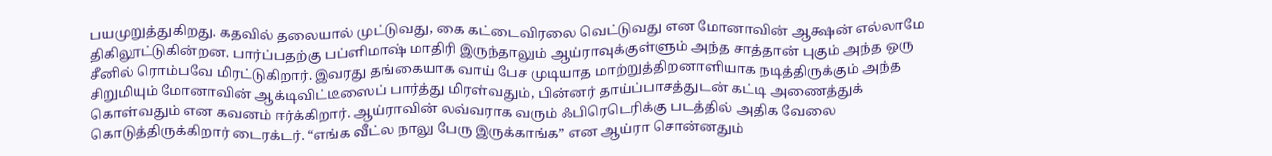பயமுறுத்துகிறது. கதவில் தலையால் முட்டுவது, கை கட்டைவிரலை வெட்டுவது என மோனாவின் ஆக்ஷன் எல்லாமே திகிலூட்டுகின்றன. பார்ப்பதற்கு பப்ளிமாஷ் மாதிரி இருந்தாலும் ஆய்ராவுக்குள்ளும் அந்த சாத்தான் புகும் அந்த ஒரு சீனில் ரொம்பவே மிரட்டுகிறார். இவரது தங்கையாக வாய் பேச முடியாத மாற்றுத்திறனாளியாக நடித்திருக்கும் அந்த சிறுமியும் மோனாவின் ஆக்டிவிட்டீஸைப் பார்த்து மிரள்வதும், பின்னர் தாய்ப்பாசத்துடன் கட்டி அணைத்துக் கொள்வதும் என கவனம் ஈர்க்கிறார். ஆய்ராவின் லவ்வராக வரும் ஃபிரெடெரிக்கு படத்தில் அதிக வேலை கொடுத்திருக்கிறார் டைரக்டர். “எங்க வீட்ல நாலு பேரு இருக்காங்க” என ஆய்ரா சொன்னதும்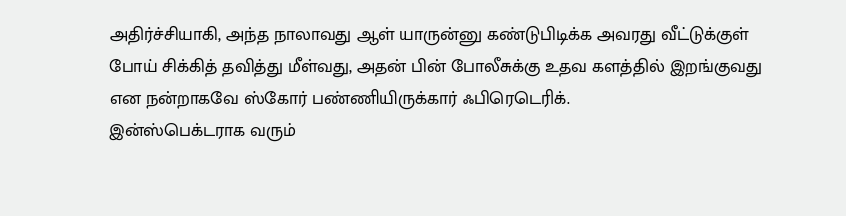அதிர்ச்சியாகி, அந்த நாலாவது ஆள் யாருன்னு கண்டுபிடிக்க அவரது வீட்டுக்குள் போய் சிக்கித் தவித்து மீள்வது, அதன் பின் போலீசுக்கு உதவ களத்தில் இறங்குவது என நன்றாகவே ஸ்கோர் பண்ணியிருக்கார் ஃபிரெடெரிக்.
இன்ஸ்பெக்டராக வரும்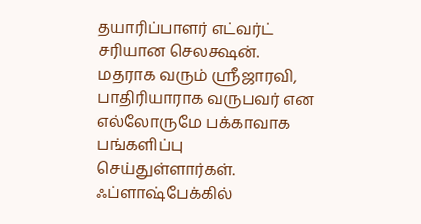தயாரிப்பாளர் எட்வர்ட் சரியான செலக்ஷன். மதராக வரும் ஸ்ரீஜாரவி, பாதிரியாராக வருபவர் என எல்லோருமே பக்காவாக பங்களிப்பு செய்துள்ளார்கள். ஃப்ளாஷ்பேக்கில்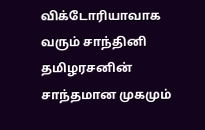விக்டோரியாவாக வரும் சாந்தினி தமிழரசனின் சாந்தமான முகமும்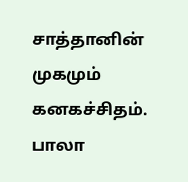சாத்தானின் முகமும் கனகச்சிதம். பாலா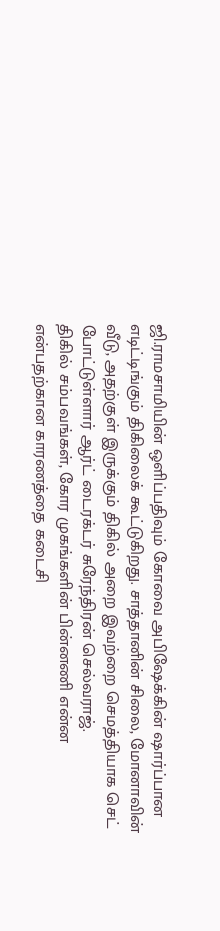ஜி.ராமசாமியின் ஒளிப்பதிவும் கோவை அபிஷேக்கின் ஷார்ப்பான எடிட்டிங்கும் திகிலைக் கூட்டுகிறது. சாத்தானின் சிலை, மோனாவின் வீடு, அதற்குள் இருக்கும் திகில் அறை இவற்றை செமத்தியாக செட் போட்டுள்ளார் ஆர்ட் டைரக்டர் சுரேந்திரன் செல்வராஜ்.
திகில் சம்பவங்கள், கோர முகங்களின் பின்னணி என்ன என்பதற்கான காரணத்தை கடைசி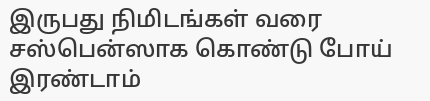இருபது நிமிடங்கள் வரை சஸ்பென்ஸாக கொண்டு போய் இரண்டாம்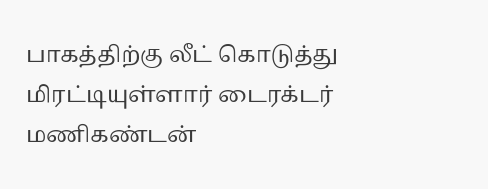பாகத்திற்கு லீட் கொடுத்து மிரட்டியுள்ளார் டைரக்டர் மணிகண்டன்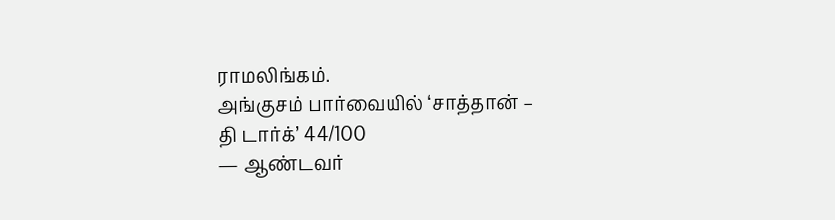ராமலிங்கம்.
அங்குசம் பார்வையில் ‘சாத்தான் – தி டார்க்’ 44/100
— ஆண்டவர்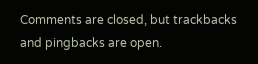Comments are closed, but trackbacks and pingbacks are open.